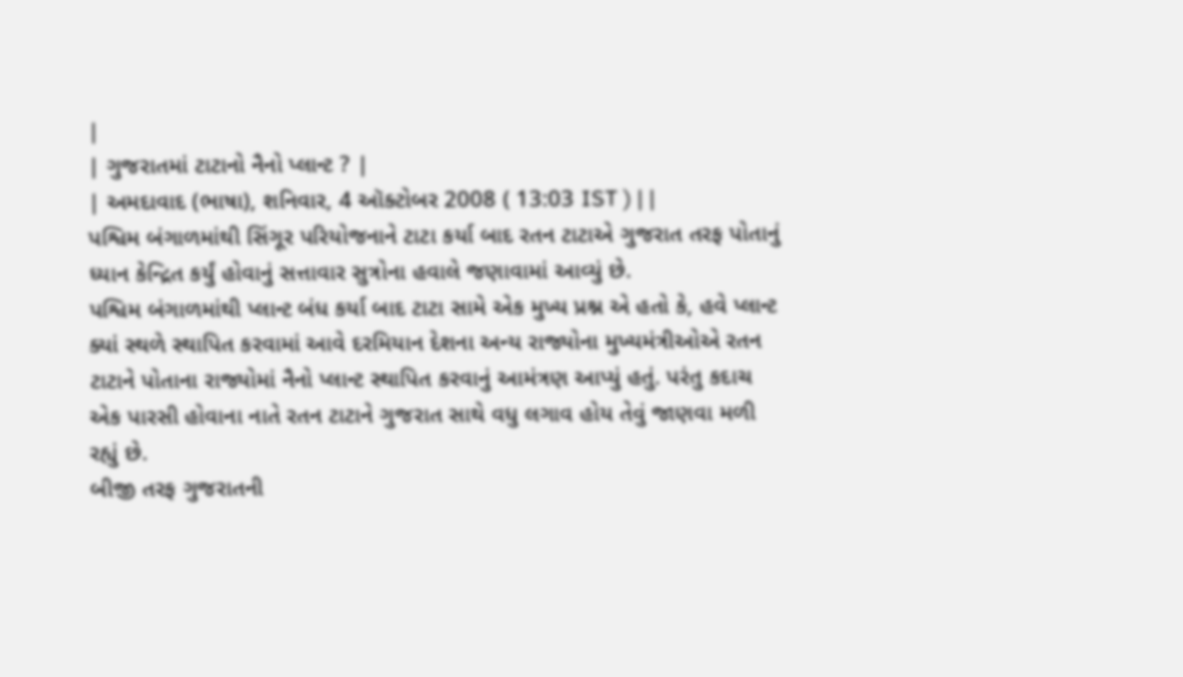|
| ગુજરાતમાં ટાટાનો નૈનો પ્લાન્ટ ? |
| અમદાવાદ (ભાષા), શનિવાર, 4 ઑક્ટોબર 2008 ( 13:03 IST ) | |
પશ્વિમ બંગાળમાંથી સિંગૂર પરિયોજનાને ટાટા કર્યા બાદ રતન ટાટાએ ગુજરાત તરફ પોતાનું ધ્યાન કેન્દ્રિત કર્યું હોવાનું સત્તાવાર સુત્રોના હવાલે જણાવામાં આવ્યું છે.
પશ્વિમ બંગાળમાંથી પ્લાન્ટ બંધ કર્યા બાદ ટાટા સામે એક મુખ્ય પ્રશ્ન એ હતો કે, હવે પ્લાન્ટ ક્યાં સ્થળે સ્થાપિત કરવામાં આવે દરમિયાન દેશના અન્ય રાજ્યોના મુખ્યમંત્રીઓએ રતન ટાટાને પોતાના રાજ્યોમાં નૈનો પ્લાન્ટ સ્થાપિત કરવાનું આમંત્રણ આપ્યું હતું. પરંતુ કદાચ એક પારસી હોવાના નાતે રતન ટાટાને ગુજરાત સાથે વધુ લગાવ હોય તેવું જાણવા મળી રહ્યું છે.
બીજી તરફ ગુજરાતની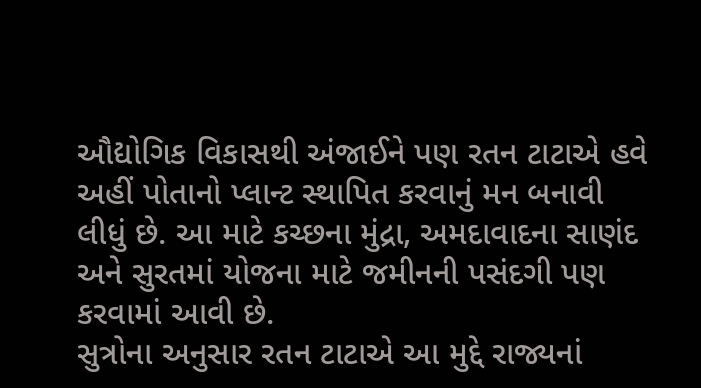ઔદ્યોગિક વિકાસથી અંજાઈને પણ રતન ટાટાએ હવે અહીં પોતાનો પ્લાન્ટ સ્થાપિત કરવાનું મન બનાવી લીધું છે. આ માટે કચ્છના મુંદ્રા, અમદાવાદના સાણંદ અને સુરતમાં યોજના માટે જમીનની પસંદગી પણ કરવામાં આવી છે.
સુત્રોના અનુસાર રતન ટાટાએ આ મુદ્દે રાજ્યનાં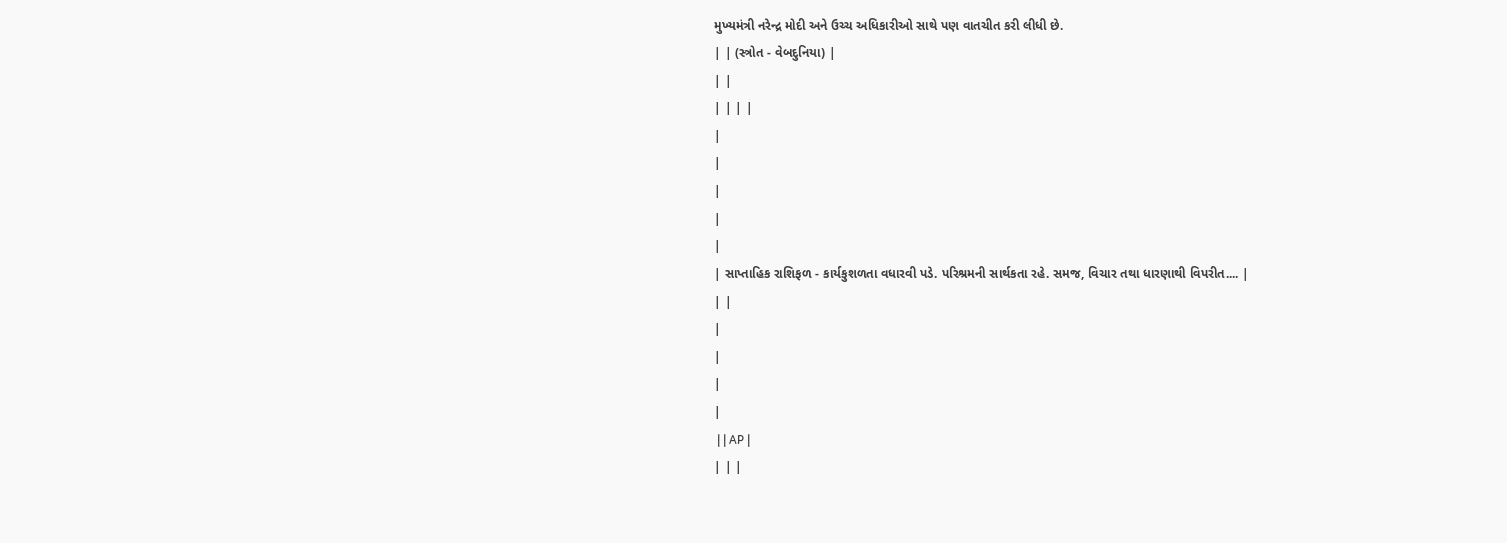મુખ્યમંત્રી નરેન્દ્ર મોદી અને ઉચ્ચ અધિકારીઓ સાથે પણ વાતચીત કરી લીધી છે.
| | (સ્ત્રોત - વેબદુનિયા) |
| |
| | | |
|
|
|
|
|
| સાપ્તાહિક રાશિફળ - કાર્યકુશળતા વધારવી પડે. પરિશ્રમની સાર્થકતા રહે. સમજ, વિચાર તથા ધારણાથી વિપરીત.... |
| |
|
|
|
|
 | | AP |
| | |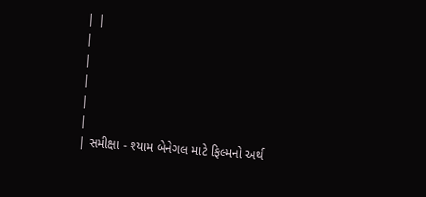| |
|
|
|
|
|
| સમીક્ષા - શ્યામ બેનેગલ માટે ફિલ્મનો અર્થ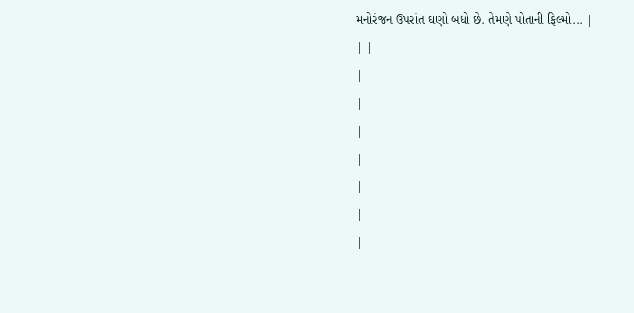મનોરંજન ઉપરાંત ઘણો બધો છે. તેમણે પોતાની ફિલ્મો... |
| |
|
|
|
|
|
|
|